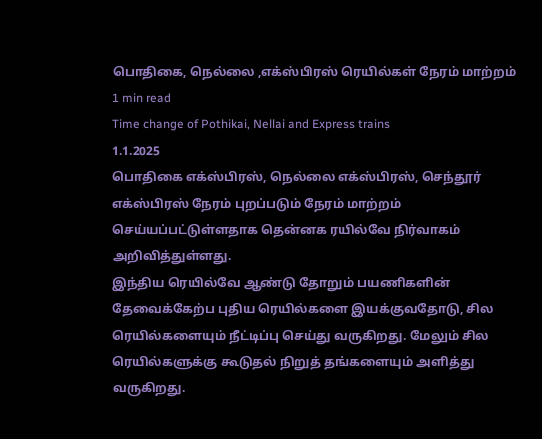பொதிகை, நெல்லை ,எக்ஸ்பிரஸ் ரெயில்கள் நேரம் மாற்றம்
1 min read
Time change of Pothikai, Nellai and Express trains
1.1.2025
பொதிகை எக்ஸ்பிரஸ், நெல்லை எக்ஸ்பிரஸ், செந்தூர் எக்ஸ்பிரஸ் நேரம் புறப்படும் நேரம் மாற்றம் செய்யப்பட்டுள்ளதாக தென்னக ரயில்வே நிர்வாகம் அறிவித்துள்ளது.
இந்திய ரெயில்வே ஆண்டு தோறும் பயணிகளின் தேவைக்கேற்ப புதிய ரெயில்களை இயக்குவதோடு, சில ரெயில்களையும் நீட்டிப்பு செய்து வருகிறது. மேலும் சில ரெயில்களுக்கு கூடுதல் நிறுத் தங்களையும் அளித்து வருகிறது.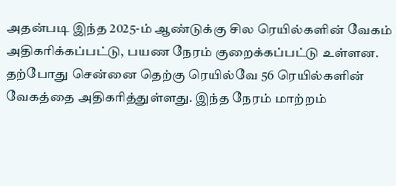அதன்படி இந்த 2025-ம் ஆண்டுக்கு சில ரெயில்களின் வேகம் அதிகரிக்கப்பட்டு, பயண நேரம் குறைக்கப்பட்டு உள்ளன. தற்போது சென்னை தெற்கு ரெயில்வே 56 ரெயில்களின் வேகத்தை அதிகரித்துள்ளது. இந்த நேரம் மாற்றம்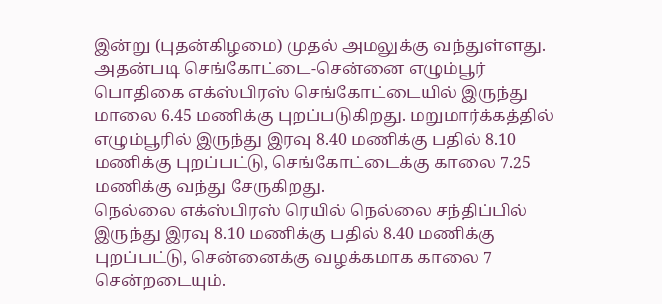இன்று (புதன்கிழமை) முதல் அமலுக்கு வந்துள்ளது.
அதன்படி செங்கோட்டை-சென்னை எழும்பூர் பொதிகை எக்ஸ்பிரஸ் செங்கோட்டையில் இருந்து மாலை 6.45 மணிக்கு புறப்படுகிறது. மறுமார்க்கத்தில் எழும்பூரில் இருந்து இரவு 8.40 மணிக்கு பதில் 8.10 மணிக்கு புறப்பட்டு, செங்கோட்டைக்கு காலை 7.25 மணிக்கு வந்து சேருகிறது.
நெல்லை எக்ஸ்பிரஸ் ரெயில் நெல்லை சந்திப்பில் இருந்து இரவு 8.10 மணிக்கு பதில் 8.40 மணிக்கு புறப்பட்டு, சென்னைக்கு வழக்கமாக காலை 7 சென்றடையும்.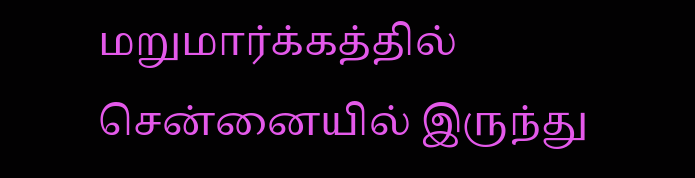மறுமார்க்கத்தில் சென்னையில் இருந்து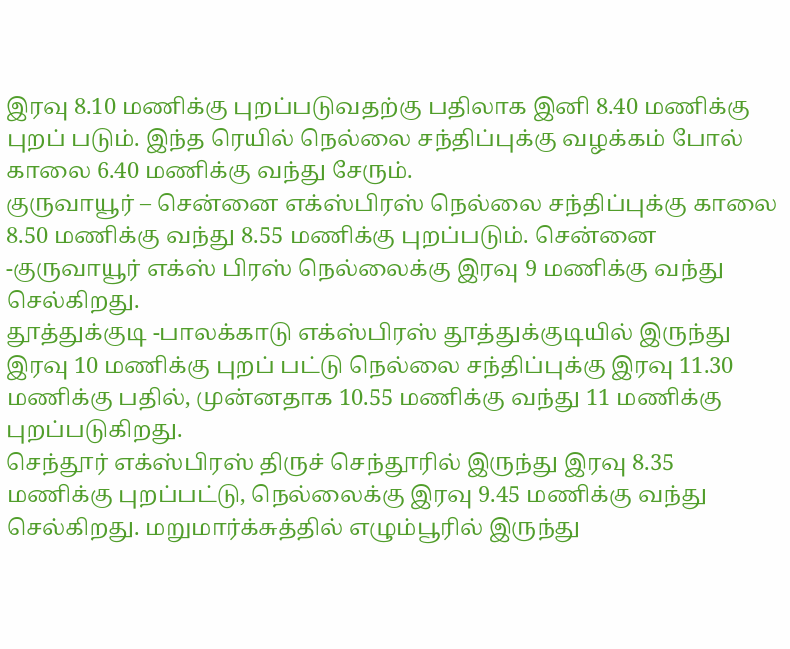இரவு 8.10 மணிக்கு புறப்படுவதற்கு பதிலாக இனி 8.40 மணிக்கு புறப் படும். இந்த ரெயில் நெல்லை சந்திப்புக்கு வழக்கம் போல் காலை 6.40 மணிக்கு வந்து சேரும்.
குருவாயூர் – சென்னை எக்ஸ்பிரஸ் நெல்லை சந்திப்புக்கு காலை 8.50 மணிக்கு வந்து 8.55 மணிக்கு புறப்படும். சென்னை -குருவாயூர் எக்ஸ் பிரஸ் நெல்லைக்கு இரவு 9 மணிக்கு வந்து செல்கிறது.
தூத்துக்குடி -பாலக்காடு எக்ஸ்பிரஸ் தூத்துக்குடியில் இருந்து இரவு 10 மணிக்கு புறப் பட்டு நெல்லை சந்திப்புக்கு இரவு 11.30 மணிக்கு பதில், முன்னதாக 10.55 மணிக்கு வந்து 11 மணிக்கு புறப்படுகிறது.
செந்தூர் எக்ஸ்பிரஸ் திருச் செந்தூரில் இருந்து இரவு 8.35 மணிக்கு புறப்பட்டு, நெல்லைக்கு இரவு 9.45 மணிக்கு வந்து செல்கிறது. மறுமார்க்சுத்தில் எழும்பூரில் இருந்து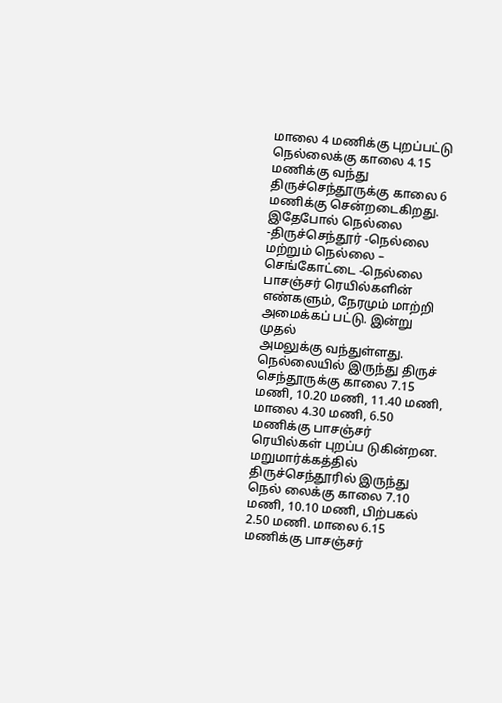மாலை 4 மணிக்கு புறப்பட்டு நெல்லைக்கு காலை 4.15 மணிக்கு வந்து திருச்செந்தூருக்கு காலை 6 மணிக்கு சென்றடைகிறது.
இதேபோல் நெல்லை -திருச்செந்தூர் -நெல்லை மற்றும் நெல்லை – செங்கோட்டை -நெல்லை பாசஞ்சர் ரெயில்களின் எண்களும், நேரமும் மாற்றி அமைக்கப் பட்டு. இன்று முதல்
அமலுக்கு வந்துள்ளது.
நெல்லையில் இருந்து திருச் செந்தூருக்கு காலை 7.15 மணி, 10.20 மணி, 11.40 மணி, மாலை 4.30 மணி, 6.50 மணிக்கு பாசஞ்சர் ரெயில்கள் புறப்ப டுகின்றன. மறுமார்க்கத்தில் திருச்செந்தூரில் இருந்து நெல் லைக்கு காலை 7.10 மணி, 10.10 மணி, பிற்பகல் 2.50 மணி. மாலை 6.15 மணிக்கு பாசஞ்சர்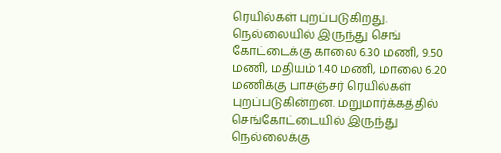ரெயில்கள் புறப்படுகிறது.
நெல்லையில் இருந்து செங் கோட்டைக்கு காலை 6.30 மணி, 9.50 மணி, மதியம் 1.40 மணி, மாலை 6.20 மணிக்கு பாசஞ்சர் ரெயில்கள் புறப்படுகின்றன. மறுமார்க்கத்தில் செங்கோட்டையில் இருந்து நெல்லைக்கு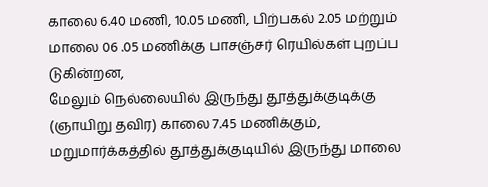காலை 6.40 மணி, 10.05 மணி, பிற்பகல் 2.05 மற்றும் மாலை 06 .05 மணிக்கு பாசஞ்சர் ரெயில்கள் புறப்ப டுகின்றன,
மேலும் நெல்லையில் இருந்து தூத்துக்குடிக்கு (ஞாயிறு தவிர) காலை 7.45 மணிக்கும், மறுமார்க்கத்தில் தூத்துக்குடியில் இருந்து மாலை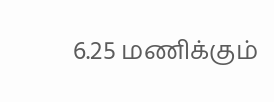6.25 மணிக்கும்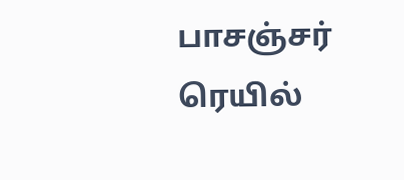பாசஞ்சர் ரெயில்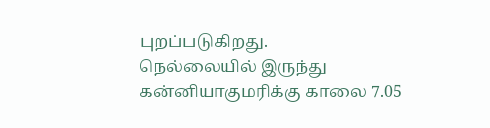புறப்படுகிறது.
நெல்லையில் இருந்து கன்னியாகுமரிக்கு காலை 7.05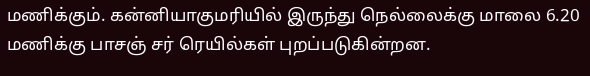மணிக்கும். கன்னியாகுமரியில் இருந்து நெல்லைக்கு மாலை 6.20 மணிக்கு பாசஞ் சர் ரெயில்கள் புறப்படுகின்றன.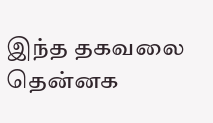இந்த தகவலை தென்னக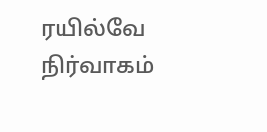ரயில்வே நிர்வாகம்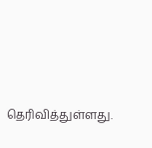தெரிவித்துள்ளது.